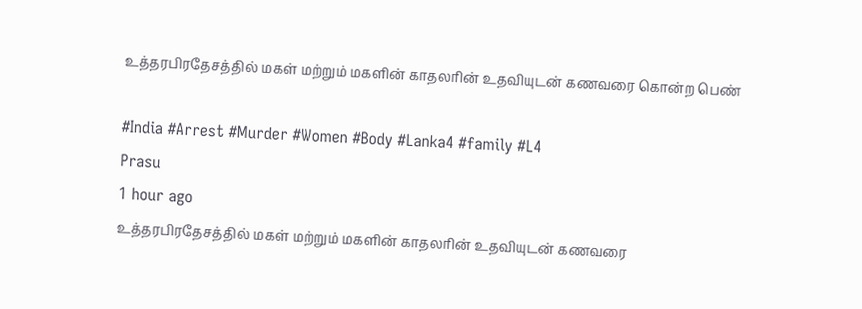உத்தரபிரதேசத்தில் மகள் மற்றும் மகளின் காதலரின் உதவியுடன் கணவரை கொன்ற பெண்

#India #Arrest #Murder #Women #Body #Lanka4 #family #L4
Prasu
1 hour ago
உத்தரபிரதேசத்தில் மகள் மற்றும் மகளின் காதலரின் உதவியுடன் கணவரை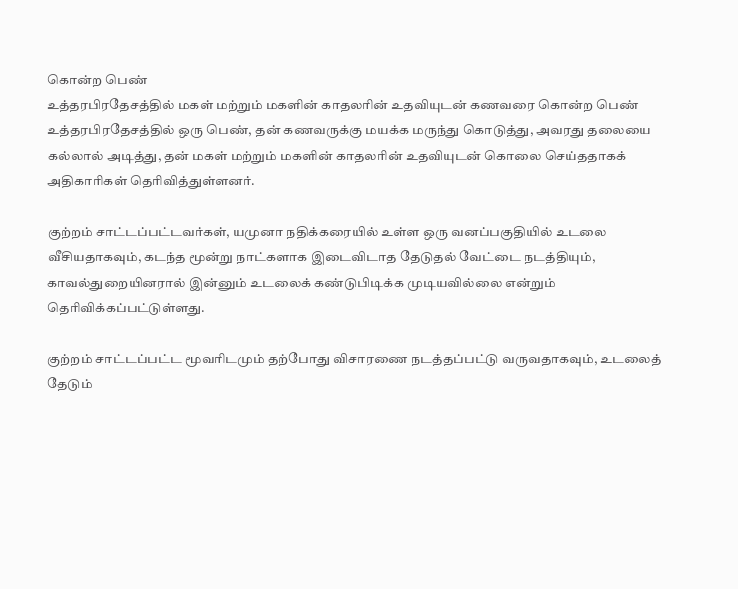கொன்ற பெண்
உத்தரபிரதேசத்தில் மகள் மற்றும் மகளின் காதலரின் உதவியுடன் கணவரை கொன்ற பெண் உத்தரபிரதேசத்தில் ஒரு பெண், தன் கணவருக்கு மயக்க மருந்து கொடுத்து, அவரது தலையை கல்லால் அடித்து, தன் மகள் மற்றும் மகளின் காதலரின் உதவியுடன் கொலை செய்ததாகக் அதிகாரிகள் தெரிவித்துள்ளனர்.

குற்றம் சாட்டப்பட்டவர்கள், யமுனா நதிக்கரையில் உள்ள ஒரு வனப்பகுதியில் உடலை வீசியதாகவும், கடந்த மூன்று நாட்களாக இடைவிடாத தேடுதல் வேட்டை நடத்தியும், காவல்துறையினரால் இன்னும் உடலைக் கண்டுபிடிக்க முடியவில்லை என்றும் தெரிவிக்கப்பட்டுள்ளது.

குற்றம் சாட்டப்பட்ட மூவரிடமும் தற்போது விசாரணை நடத்தப்பட்டு வருவதாகவும், உடலைத் தேடும்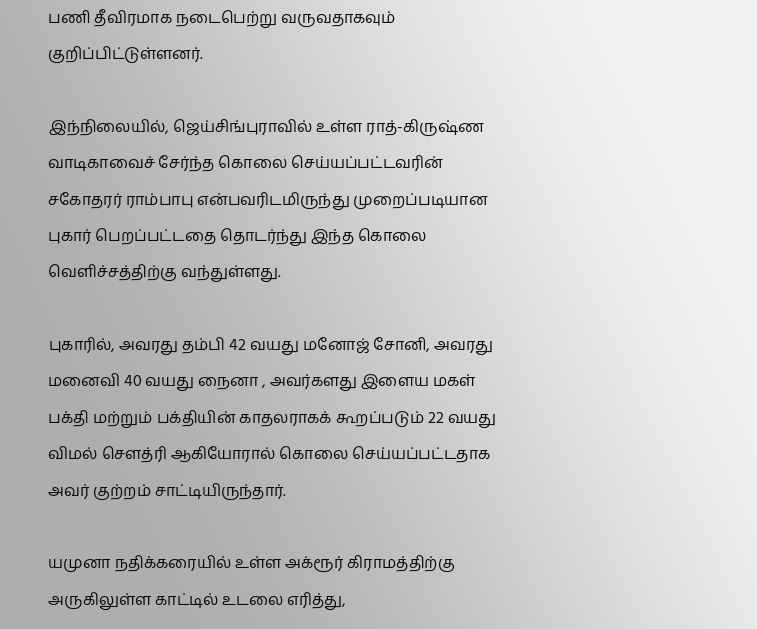பணி தீவிரமாக நடைபெற்று வருவதாகவும் குறிப்பிட்டுள்ளனர்.

இந்நிலையில், ஜெய்சிங்புராவில் உள்ள ராத்-கிருஷ்ண வாடிகாவைச் சேர்ந்த கொலை செய்யப்பட்டவரின் சகோதரர் ராம்பாபு என்பவரிடமிருந்து முறைப்படியான புகார் பெறப்பட்டதை தொடர்ந்து இந்த கொலை வெளிச்சத்திற்கு வந்துள்ளது.

புகாரில், அவரது தம்பி 42 வயது மனோஜ் சோனி, அவரது மனைவி 40 வயது நைனா , அவர்களது இளைய மகள் பக்தி மற்றும் பக்தியின் காதலராகக் கூறப்படும் 22 வயது விமல் சௌத்ரி ஆகியோரால் கொலை செய்யப்பட்டதாக அவர் குற்றம் சாட்டியிருந்தார்.

யமுனா நதிக்கரையில் உள்ள அக்ரூர் கிராமத்திற்கு அருகிலுள்ள காட்டில் உடலை எரித்து,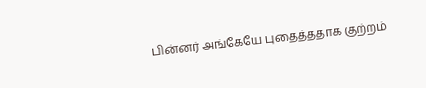பின்னர் அங்கேயே புதைத்ததாக குற்றம்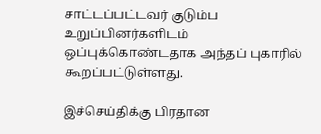சாட்டப்பட்டவர் குடும்ப உறுப்பினர்களிடம் ஒப்புக்கொண்டதாக அந்தப் புகாரில் கூறப்பட்டுள்ளது.

இச்செய்திக்கு பிரதான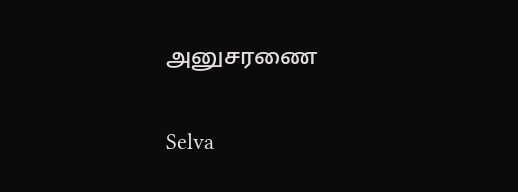அனுசரணை

Selva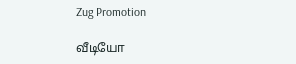Zug Promotion

வீடியோ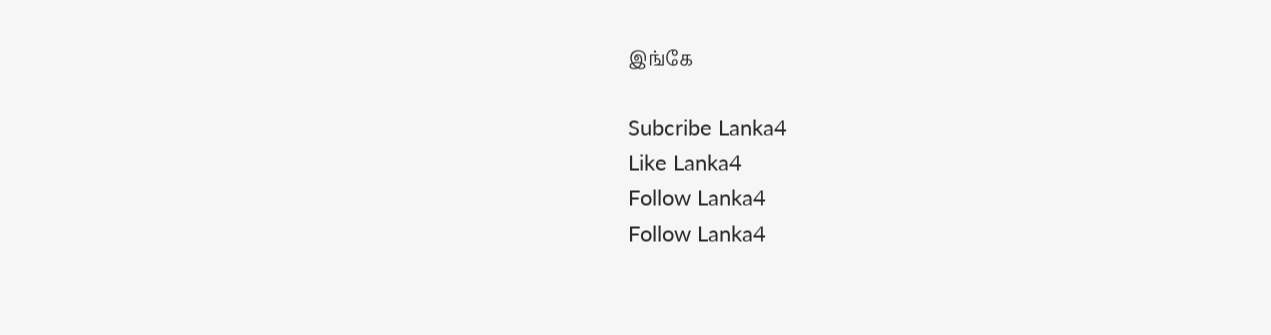இங்கே

Subcribe Lanka4
Like Lanka4
Follow Lanka4
Follow Lanka4